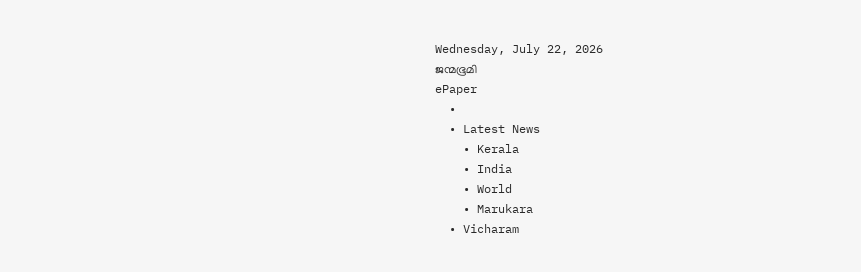Wednesday, July 22, 2026
ജന്മഭൂമി
ePaper
  •
  • Latest News
    • Kerala
    • India
    • World
    • Marukara
  • Vicharam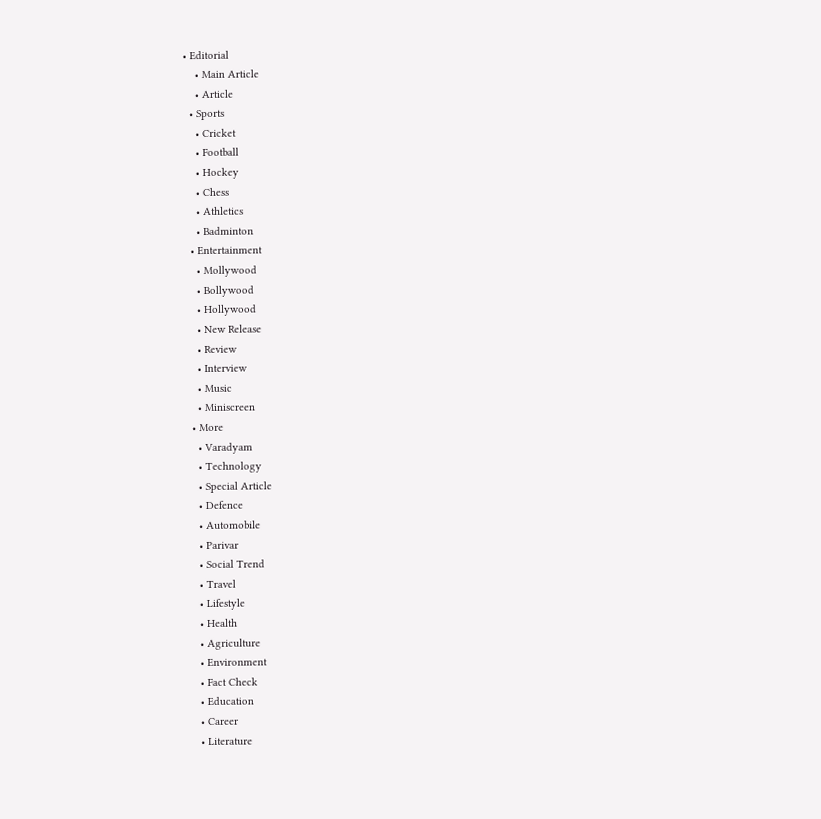• Editorial
    • Main Article
    • Article
  • Sports
    • Cricket
    • Football
    • Hockey
    • Chess
    • Athletics
    • Badminton
  • Entertainment
    • Mollywood
    • Bollywood
    • Hollywood
    • New Release
    • Review
    • Interview
    • Music
    • Miniscreen
  • More
    • Varadyam
    • Technology
    • Special Article
    • Defence
    • Automobile
    • Parivar
    • Social Trend
    • Travel
    • Lifestyle
    • Health
    • Agriculture
    • Environment
    • Fact Check
    • Education
    • Career
    • Literature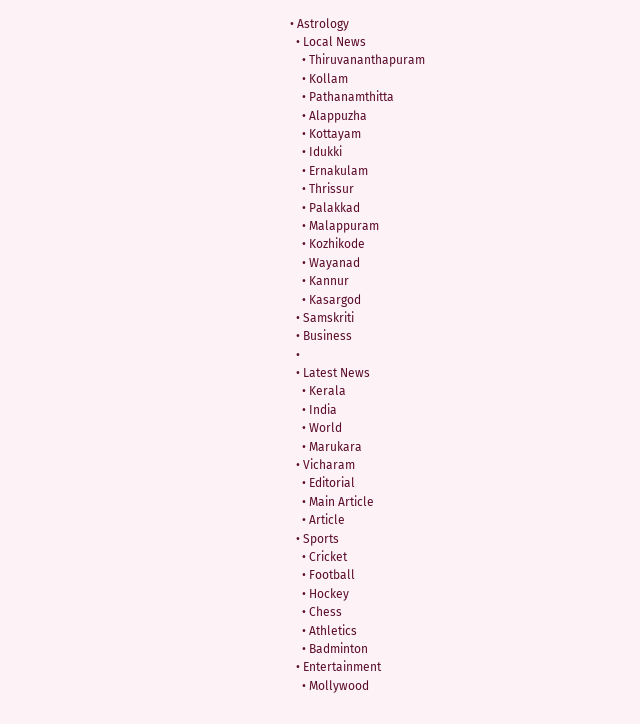• Astrology
  • Local News
    • Thiruvananthapuram
    • Kollam
    • Pathanamthitta
    • Alappuzha
    • Kottayam
    • Idukki
    • Ernakulam
    • Thrissur
    • Palakkad
    • Malappuram
    • Kozhikode
    • Wayanad
    • Kannur
    • Kasargod
  • Samskriti
  • Business
  •
  • Latest News
    • Kerala
    • India
    • World
    • Marukara
  • Vicharam
    • Editorial
    • Main Article
    • Article
  • Sports
    • Cricket
    • Football
    • Hockey
    • Chess
    • Athletics
    • Badminton
  • Entertainment
    • Mollywood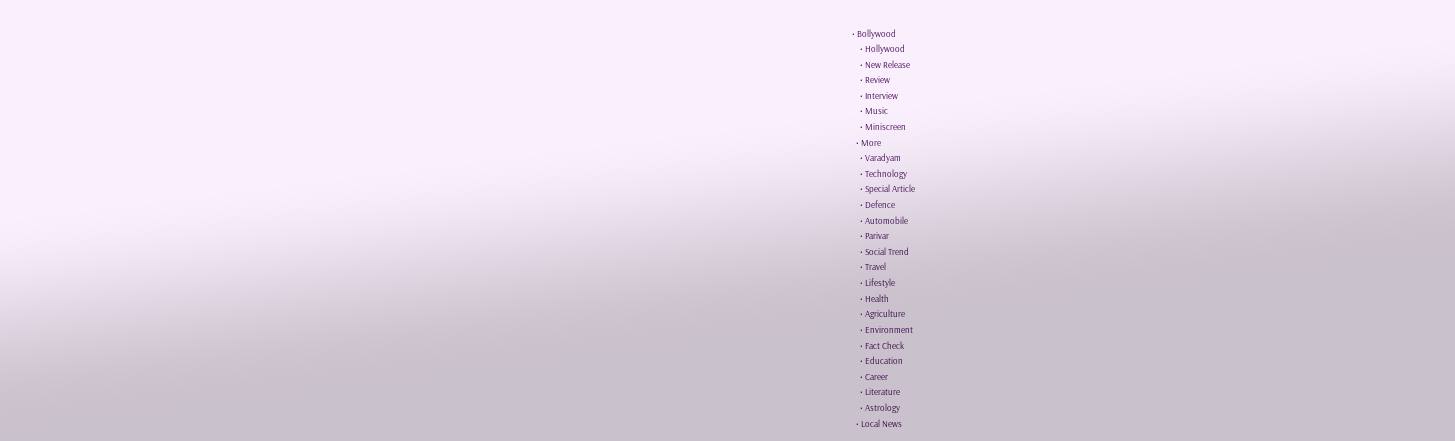• Bollywood
    • Hollywood
    • New Release
    • Review
    • Interview
    • Music
    • Miniscreen
  • More
    • Varadyam
    • Technology
    • Special Article
    • Defence
    • Automobile
    • Parivar
    • Social Trend
    • Travel
    • Lifestyle
    • Health
    • Agriculture
    • Environment
    • Fact Check
    • Education
    • Career
    • Literature
    • Astrology
  • Local News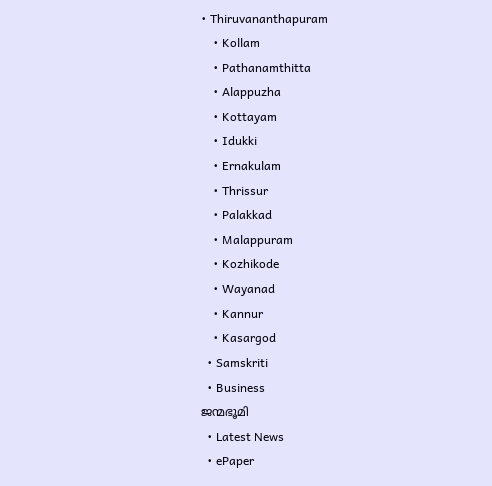• Thiruvananthapuram
    • Kollam
    • Pathanamthitta
    • Alappuzha
    • Kottayam
    • Idukki
    • Ernakulam
    • Thrissur
    • Palakkad
    • Malappuram
    • Kozhikode
    • Wayanad
    • Kannur
    • Kasargod
  • Samskriti
  • Business
ജന്മഭൂമി
  • Latest News
  • ePaper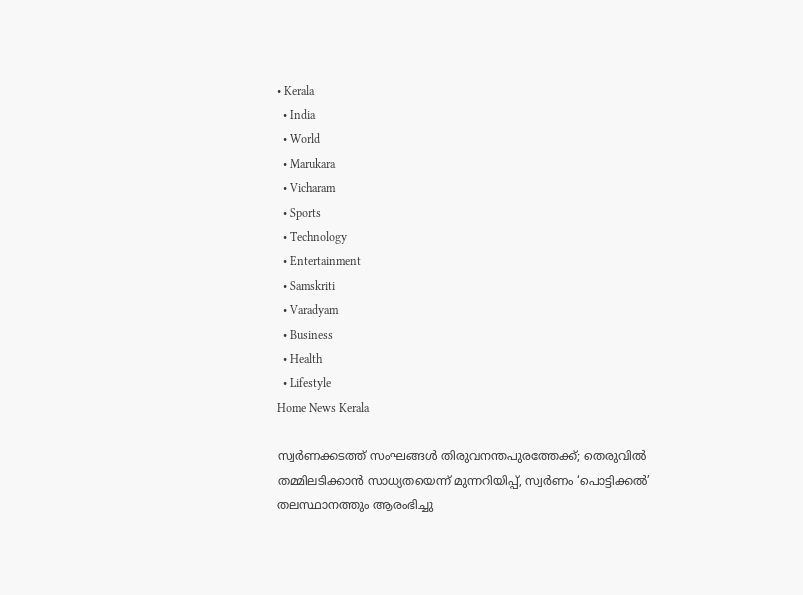• Kerala
  • India
  • World
  • Marukara
  • Vicharam
  • Sports
  • Technology
  • Entertainment
  • Samskriti
  • Varadyam
  • Business
  • Health
  • Lifestyle
Home News Kerala

സ്വര്‍ണക്കടത്ത് സംഘങ്ങള്‍ തിരുവനന്തപുരത്തേക്ക്; തെരുവില്‍ തമ്മിലടിക്കാന്‍ സാധ്യതയെന്ന് മുന്നറിയിപ്പ്, സ്വർണം ‘പൊട്ടിക്കൽ’ തലസ്ഥാനത്തും ആരംഭിച്ചു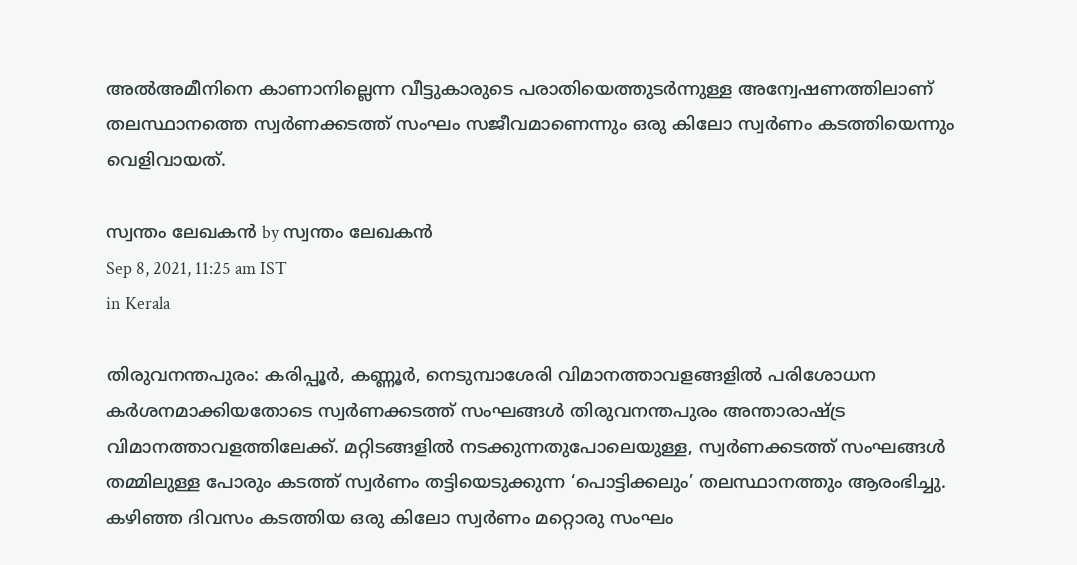അല്‍അമീനിനെ കാണാനില്ലെന്ന വീട്ടുകാരുടെ പരാതിയെത്തുടര്‍ന്നുള്ള അന്വേഷണത്തിലാണ് തലസ്ഥാനത്തെ സ്വര്‍ണക്കടത്ത് സംഘം സജീവമാണെന്നും ഒരു കിലോ സ്വര്‍ണം കടത്തിയെന്നും വെളിവായത്.

സ്വന്തം ലേഖകന്‍ by സ്വന്തം ലേഖകന്‍
Sep 8, 2021, 11:25 am IST
in Kerala

തിരുവനന്തപുരം: കരിപ്പൂര്‍, കണ്ണൂര്‍, നെടുമ്പാശേരി വിമാനത്താവളങ്ങളില്‍ പരിശോധന കര്‍ശനമാക്കിയതോടെ സ്വര്‍ണക്കടത്ത് സംഘങ്ങള്‍ തിരുവനന്തപുരം അന്താരാഷ്‌ട്ര വിമാനത്താവളത്തിലേക്ക്. മറ്റിടങ്ങളില്‍ നടക്കുന്നതുപോലെയുള്ള, സ്വര്‍ണക്കടത്ത് സംഘങ്ങള്‍ തമ്മിലുള്ള പോരും കടത്ത് സ്വര്‍ണം തട്ടിയെടുക്കുന്ന ‘പൊട്ടിക്കലും’ തലസ്ഥാനത്തും ആരംഭിച്ചു. കഴിഞ്ഞ ദിവസം കടത്തിയ ഒരു കിലോ സ്വര്‍ണം മറ്റൊരു സംഘം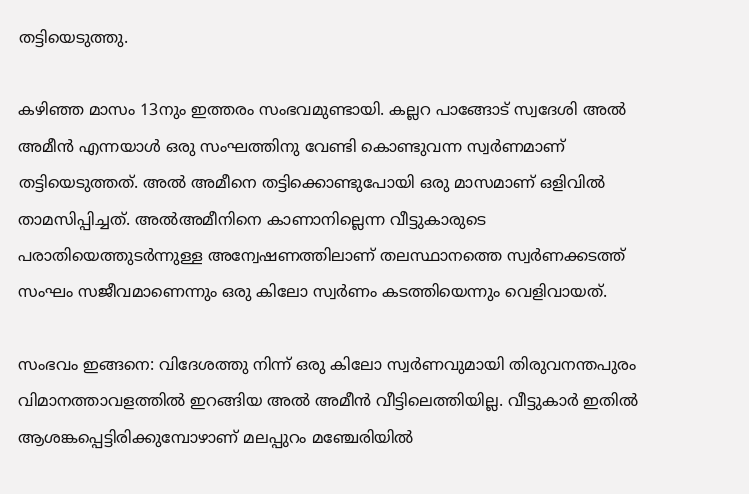തട്ടിയെടുത്തു.

കഴിഞ്ഞ മാസം 13നും ഇത്തരം സംഭവമുണ്ടായി. കല്ലറ പാങ്ങോട് സ്വദേശി അല്‍ അമീന്‍ എന്നയാള്‍ ഒരു സംഘത്തിനു വേണ്ടി കൊണ്ടുവന്ന സ്വര്‍ണമാണ് തട്ടിയെടുത്തത്. അല്‍ അമീനെ തട്ടിക്കൊണ്ടുപോയി ഒരു മാസമാണ് ഒളിവില്‍ താമസിപ്പിച്ചത്. അല്‍അമീനിനെ കാണാനില്ലെന്ന വീട്ടുകാരുടെ പരാതിയെത്തുടര്‍ന്നുള്ള അന്വേഷണത്തിലാണ് തലസ്ഥാനത്തെ സ്വര്‍ണക്കടത്ത് സംഘം സജീവമാണെന്നും ഒരു കിലോ സ്വര്‍ണം കടത്തിയെന്നും വെളിവായത്.

സംഭവം ഇങ്ങനെ: വിദേശത്തു നിന്ന് ഒരു കിലോ സ്വര്‍ണവുമായി തിരുവനന്തപുരം വിമാനത്താവളത്തില്‍ ഇറങ്ങിയ അല്‍ അമീന്‍ വീട്ടിലെത്തിയില്ല. വീട്ടുകാര്‍ ഇതില്‍  ആശങ്കപ്പെട്ടിരിക്കുമ്പോഴാണ് മലപ്പുറം മഞ്ചേരിയില്‍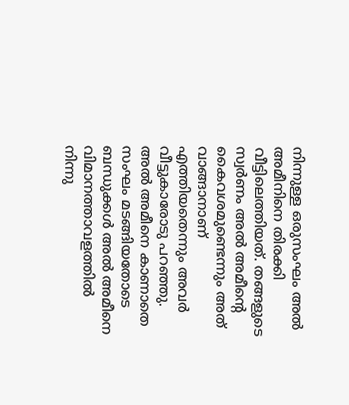നിന്നുള്ള ഒരുസംഘം അല്‍ അമീനിനെ തിരക്കി വീട്ടിലെത്തിയത്. തങ്ങളുടെ സ്വര്‍ണം അല്‍ അമീന്റെ കൈവശമുണ്ടെന്നും അത് വാങ്ങാനാണ് എത്തിയതെന്നും അവര്‍ വീട്ടുകാരോടു പറഞ്ഞു. അല്‍ അമീനെ കാണാതെ സംഘം മടങ്ങിയതോടെ ബന്ധുക്കള്‍ അല്‍ അമീനെ വിമാനത്താവളത്തില്‍ നിന്നു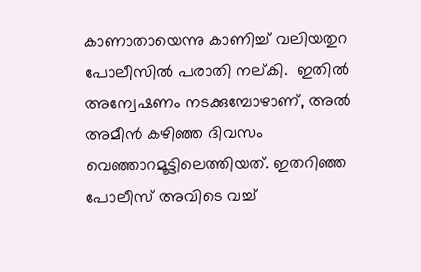കാണാതായെന്നു കാണിച്ച് വലിയതുറ പോലീസില്‍ പരാതി നല്കി.  ഇതില്‍ അന്വേഷണം നടക്കുമ്പോഴാണ്, അല്‍ അമീന്‍ കഴിഞ്ഞ ദിവസം  വെഞ്ഞാറമൂട്ടിലെത്തിയത്. ഇതറിഞ്ഞ പോലീസ് അവിടെ വച്ച്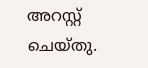അറസ്റ്റ് ചെയ്തു.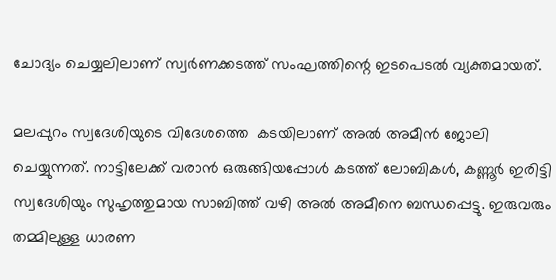ചോദ്യം ചെയ്യലിലാണ് സ്വര്‍ണക്കടത്ത് സംഘത്തിന്റെ ഇടപെടല്‍ വ്യക്തമായത്.

മലപ്പുറം സ്വദേശിയുടെ വിദേശത്തെ  കടയിലാണ് അല്‍ അമീന്‍ ജോലി ചെയ്യുന്നത്. നാട്ടിലേക്ക് വരാന്‍ ഒരുങ്ങിയപ്പോള്‍ കടത്ത് ലോബികള്‍, കണ്ണൂര്‍ ഇരിട്ടി സ്വദേശിയും സുഹൃത്തുമായ സാബിത്ത് വഴി അല്‍ അമീനെ ബന്ധപ്പെട്ടു. ഇരുവരും തമ്മിലുള്ള ധാരണ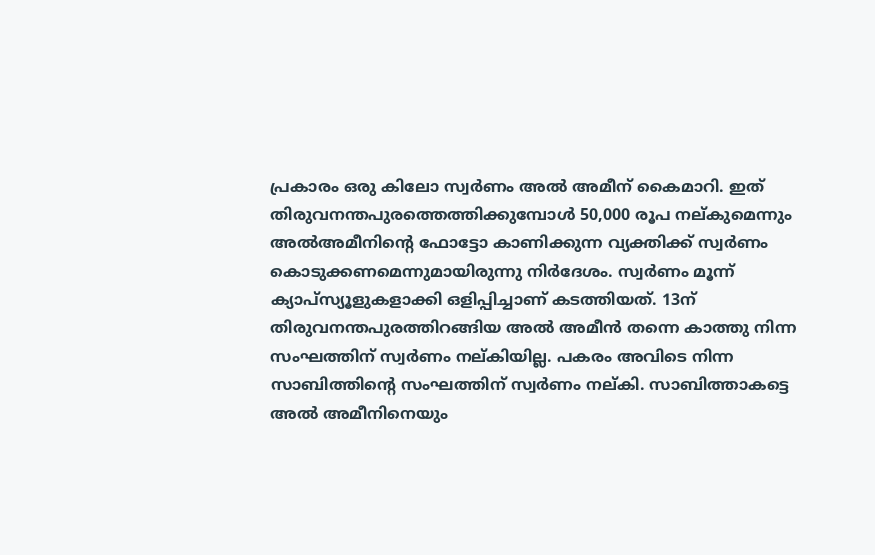പ്രകാരം ഒരു കിലോ സ്വര്‍ണം അല്‍ അമീന് കൈമാറി. ഇത് തിരുവനന്തപുരത്തെത്തിക്കുമ്പോള്‍ 50,000 രൂപ നല്കുമെന്നും അല്‍അമീനിന്റെ ഫോട്ടോ കാണിക്കുന്ന വ്യക്തിക്ക് സ്വര്‍ണം കൊടുക്കണമെന്നുമായിരുന്നു നിര്‍ദേശം. സ്വര്‍ണം മൂന്ന് ക്യാപ്‌സ്യൂളുകളാക്കി ഒളിപ്പിച്ചാണ് കടത്തിയത്. 13ന് തിരുവനന്തപുരത്തിറങ്ങിയ അല്‍ അമീന്‍ തന്നെ കാത്തു നിന്ന സംഘത്തിന് സ്വര്‍ണം നല്കിയില്ല. പകരം അവിടെ നിന്ന സാബിത്തിന്റെ സംഘത്തിന് സ്വര്‍ണം നല്കി. സാബിത്താകട്ടെ  അല്‍ അമീനിനെയും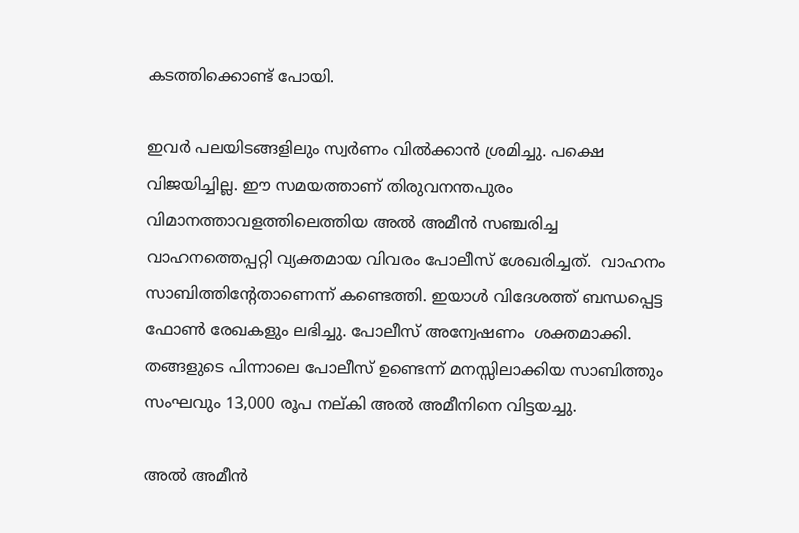കടത്തിക്കൊണ്ട് പോയി.

ഇവര്‍ പലയിടങ്ങളിലും സ്വര്‍ണം വില്‍ക്കാന്‍ ശ്രമിച്ചു. പക്ഷെ വിജയിച്ചില്ല. ഈ സമയത്താണ് തിരുവനന്തപുരം വിമാനത്താവളത്തിലെത്തിയ അല്‍ അമീന്‍ സഞ്ചരിച്ച വാഹനത്തെപ്പറ്റി വ്യക്തമായ വിവരം പോലീസ് ശേഖരിച്ചത്.  വാഹനം സാബിത്തിന്റേതാണെന്ന് കണ്ടെത്തി. ഇയാള്‍ വിദേശത്ത് ബന്ധപ്പെട്ട ഫോണ്‍ രേഖകളും ലഭിച്ചു. പോലീസ് അന്വേഷണം  ശക്തമാക്കി. തങ്ങളുടെ പിന്നാലെ പോലീസ് ഉണ്ടെന്ന് മനസ്സിലാക്കിയ സാബിത്തും സംഘവും 13,000 രൂപ നല്കി അല്‍ അമീനിനെ വിട്ടയച്ചു.

അല്‍ അമീന്‍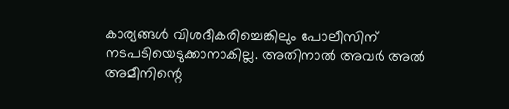കാര്യങ്ങള്‍ വിശദീകരിച്ചെങ്കിലും പോലീസിന് നടപടിയെടുക്കാനാകില്ല. അതിനാല്‍ അവര്‍ അല്‍ അമീനിന്റെ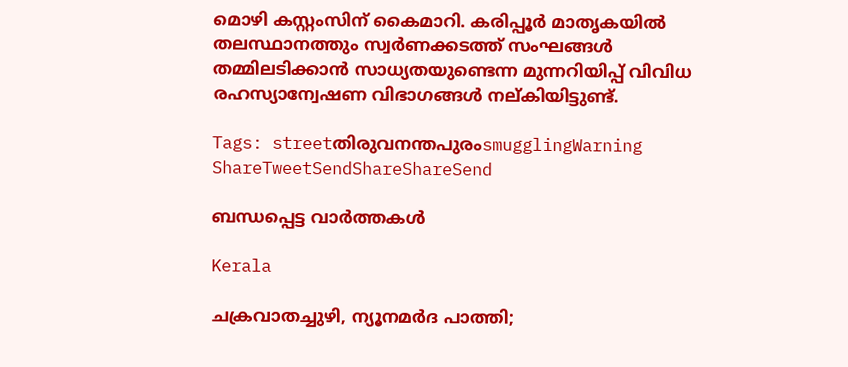മൊഴി കസ്റ്റംസിന് കൈമാറി. കരിപ്പൂര്‍ മാതൃകയില്‍  തലസ്ഥാനത്തും സ്വര്‍ണക്കടത്ത് സംഘങ്ങള്‍ തമ്മിലടിക്കാന്‍ സാധ്യതയുണ്ടെന്ന മുന്നറിയിപ്പ് വിവിധ രഹസ്യാന്വേഷണ വിഭാഗങ്ങള്‍ നല്കിയിട്ടുണ്ട്.

Tags: streetതിരുവനന്തപുരംsmugglingWarning
ShareTweetSendShareShareSend

ബന്ധപ്പെട്ട വാര്‍ത്തകള്‍

Kerala

ചക്രവാതച്ചുഴി, ന്യൂനമര്‍ദ പാത്തി;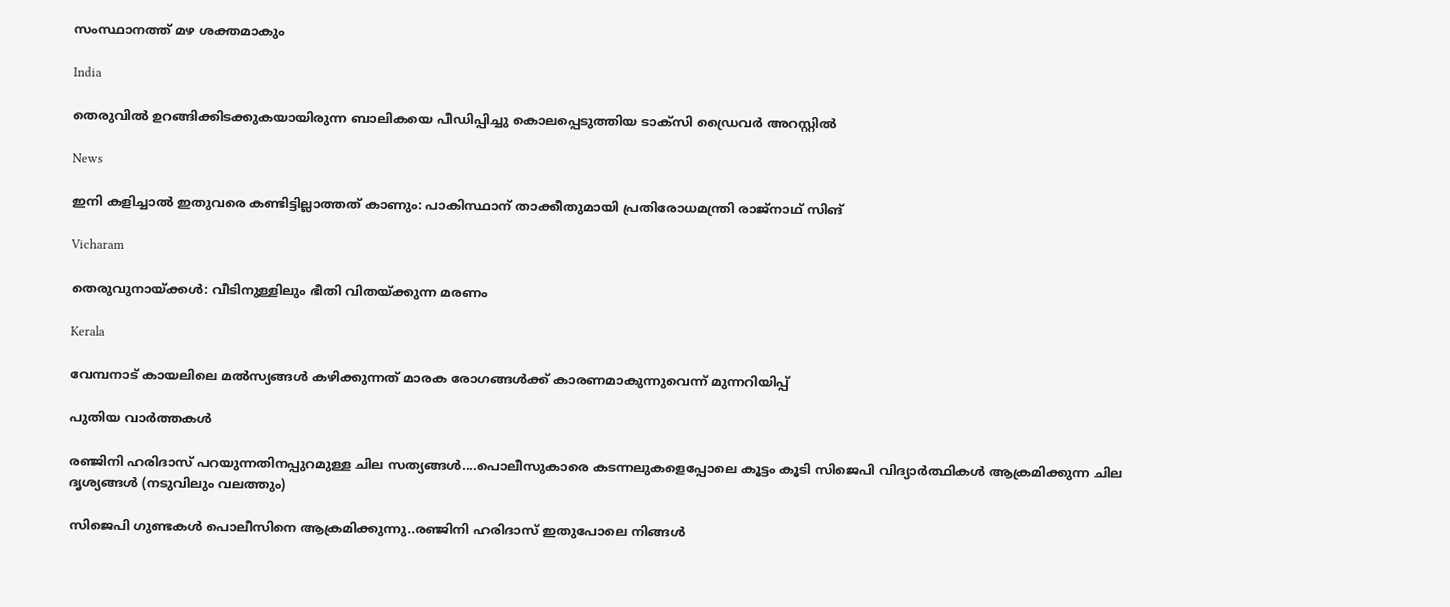സംസ്ഥാനത്ത് മഴ ശക്തമാകും

India

തെരുവില്‍ ഉറങ്ങിക്കിടക്കുകയായിരുന്ന ബാലികയെ പീഡിപ്പിച്ചു കൊലപ്പെടുത്തിയ ടാക്‌സി ഡ്രൈവര്‍ അറസ്റ്റില്‍

News

ഇനി കളിച്ചാൽ ഇതുവരെ കണ്ടിട്ടില്ലാത്തത് കാണും: പാകിസ്ഥാന് താക്കീതുമായി പ്രതിരോധമന്ത്രി രാജ്‌നാഥ് സിങ്

Vicharam

തെരുവുനായ്‌ക്കള്‍: വീടിനുള്ളിലും ഭീതി വിതയ്‌ക്കുന്ന മരണം

Kerala

വേമ്പനാട് കായലിലെ മല്‍സ്യങ്ങള്‍ കഴിക്കുന്നത് മാരക രോഗങ്ങള്‍ക്ക് കാരണമാകുന്നുവെന്ന് മുന്നറിയിപ്പ്

പുതിയ വാര്‍ത്തകള്‍

രഞ്ജിനി ഹരിദാസ് പറയുന്നതിനപ്പുറമുള്ള ചില സത്യങ്ങള്‍....പൊലീസുകാരെ കടന്നലുകളെപ്പോലെ കൂട്ടം കൂടി സിജെപി വിദ്യാര്‍ത്ഥികള്‍ ആക്രമിക്കുന്ന ചില ദൃശ്യങ്ങള്‍ (നടുവിലും വലത്തും)

സിജെപി ഗുണ്ടകള്‍ പൊലീസിനെ ആക്രമിക്കുന്നു..രഞ്ജിനി ഹരിദാസ് ഇതുപോലെ നിങ്ങള്‍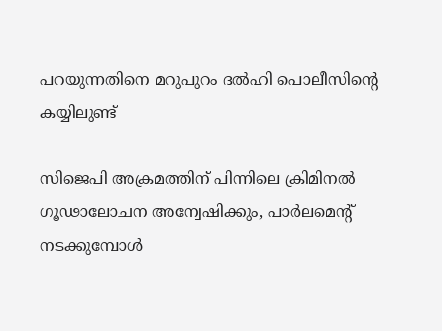പറയുന്നതിനെ മറുപുറം ദല്‍ഹി പൊലീസിന്റെ കയ്യിലുണ്ട്

സിജെപി അക്രമത്തിന് പിന്നിലെ ക്രിമിനൽ ഗൂഢാലോചന അന്വേഷിക്കും, പാര്‍ലമെന്‍റ് നടക്കുമ്പോള്‍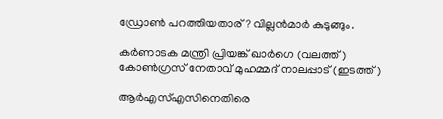ഡ്രോണ്‍ പറത്തിയതാര്? വില്ലന്‍മാര്‍ കുടുങ്ങും.

കർണാടക മന്ത്രി പ്രിയങ്ക് ഖാർഗെ (വലത്ത്) കോൺഗ്രസ് നേതാവ് മുഹമ്മദ് നാലപ്പാട് (ഇടത്ത്)

ആര്‍എസ്എസിനെതിരെ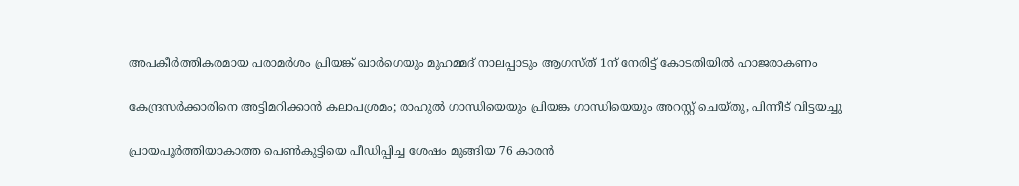അപകീര്‍ത്തികരമായ പരാമര്‍ശം പ്രിയങ്ക് ഖാര്‍ഗെയും മുഹമ്മദ് നാലപ്പാടും ആഗസ്ത് 1ന് നേരിട്ട് കോടതിയില്‍ ഹാജരാകണം

കേന്ദ്രസര്‍ക്കാരിനെ അട്ടിമറിക്കാന്‍ കലാപശ്രമം; രാഹുല്‍ ഗാന്ധിയെയും പ്രിയങ്ക ഗാന്ധിയെയും അറസ്റ്റ് ചെയ്തു, പിന്നീട് വിട്ടയച്ചു

പ്രായപൂര്‍ത്തിയാകാത്ത പെണ്‍കുട്ടിയെ പീഡിപ്പിച്ച ശേഷം മുങ്ങിയ 76 കാരന്‍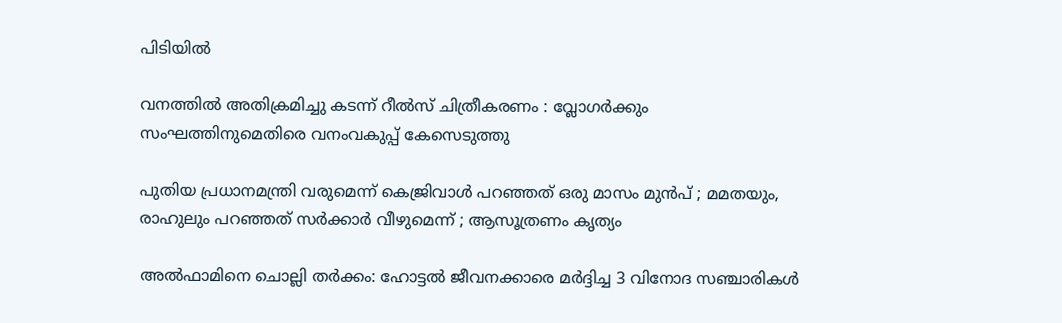പിടിയില്‍

വനത്തില്‍ അതിക്രമിച്ചു കടന്ന് റീല്‍സ് ചിത്രീകരണം : വ്ലോഗര്‍ക്കും സംഘത്തിനുമെതിരെ വനംവകുപ്പ് കേസെടുത്തു

പുതിയ പ്രധാനമന്ത്രി വരുമെന്ന് കെജ്രിവാൾ പറഞ്ഞത് ഒരു മാസം മുൻപ് ; മമതയും, രാഹുലും പറഞ്ഞത് സർക്കാർ വീഴുമെന്ന് ; ആസൂത്രണം കൃത്യം

അല്‍ഫാമിനെ ചൊല്ലി തര്‍ക്കം: ഹോട്ടല്‍ ജീവനക്കാരെ മര്‍ദ്ദിച്ച 3 വിനോദ സഞ്ചാരികള്‍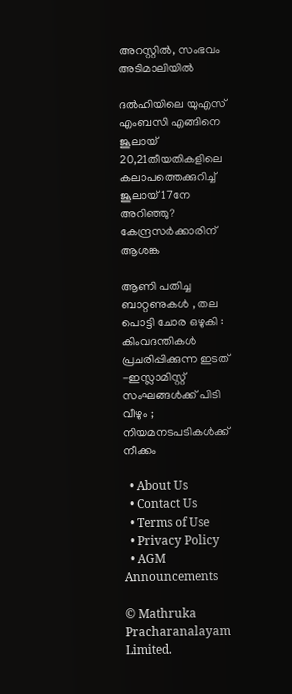അറസ്റ്റില്‍, സംഭവം അടിമാലിയില്‍

ദല്‍ഹിയിലെ യുഎസ് എംബസി എങ്ങിനെ ജൂലായ് 20,21തീയതികളിലെ കലാപത്തെക്കുറിച്ച് ജൂലായ് 17നേ അറിഞ്ഞു? കേന്ദ്രസര്‍ക്കാരിന് ആശങ്ക

ആണി പതിച്ച ബാറ്റണുകൾ , തല പൊട്ടി ചോര ഒഴുകി : കിംവദന്തികൾ പ്രചരിപ്പിക്കുന്ന ഇടത് -ഇസ്ലാമിസ്റ്റ് സംഘങ്ങൾക്ക് പിടി വീഴും ; നിയമനടപടികൾക്ക് നീക്കം

  • About Us
  • Contact Us
  • Terms of Use
  • Privacy Policy
  • AGM Announcements

© Mathruka Pracharanalayam Limited.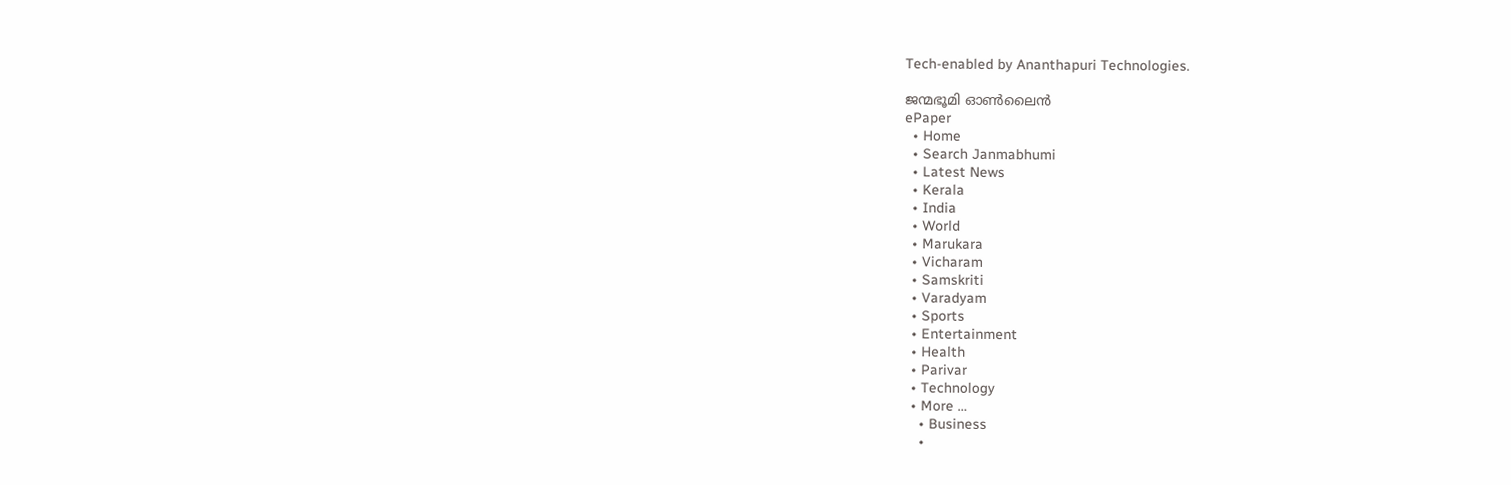Tech-enabled by Ananthapuri Technologies.

ജന്മഭൂമി ഓണ്‍ലൈന്‍
ePaper
  • Home
  • Search Janmabhumi
  • Latest News
  • Kerala
  • India
  • World
  • Marukara
  • Vicharam
  • Samskriti
  • Varadyam
  • Sports
  • Entertainment
  • Health
  • Parivar
  • Technology
  • More …
    • Business
    •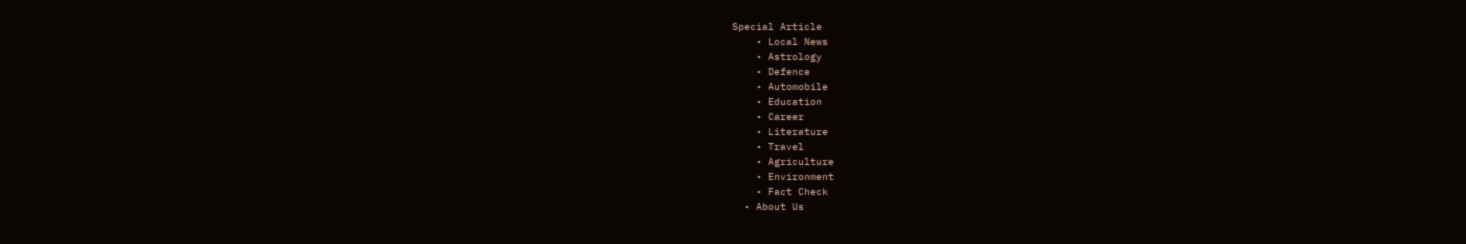Special Article
    • Local News
    • Astrology
    • Defence
    • Automobile
    • Education
    • Career
    • Literature
    • Travel
    • Agriculture
    • Environment
    • Fact Check
  • About Us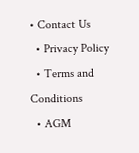• Contact Us
  • Privacy Policy
  • Terms and Conditions
  • AGM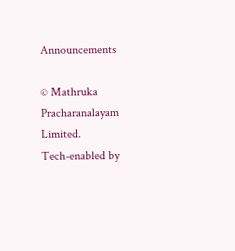Announcements

© Mathruka Pracharanalayam Limited.
Tech-enabled by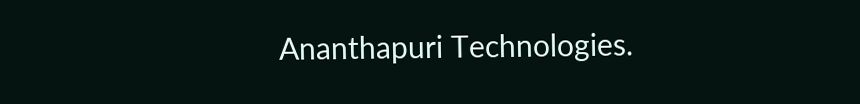Ananthapuri Technologies.